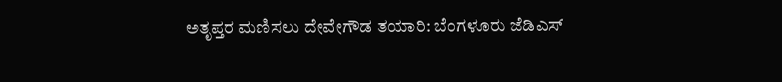ಅತೃಪ್ತರ ಮಣಿಸಲು ದೇವೇಗೌಡ ತಯಾರಿ: ಬೆಂಗಳೂರು ಜೆಡಿಎಸ್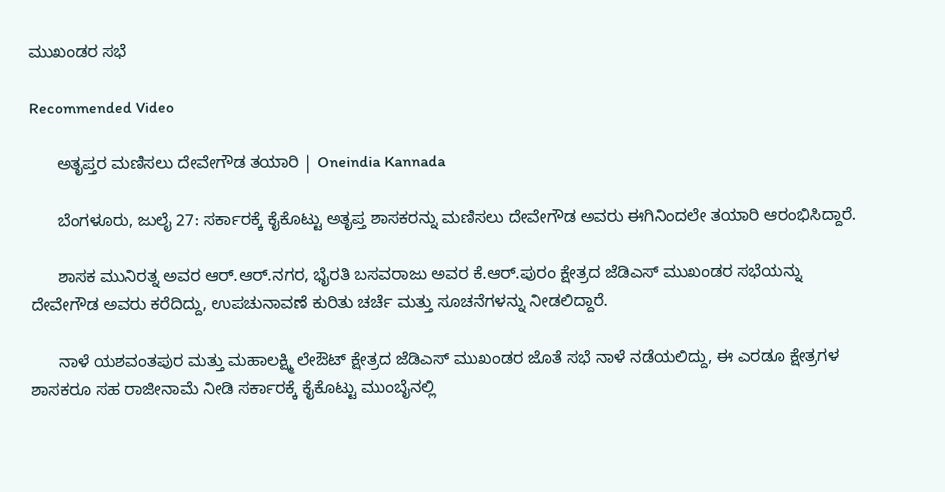ಮುಖಂಡರ ಸಭೆ

Recommended Video

      ಅತೃಪ್ತರ ಮಣಿಸಲು ದೇವೇಗೌಡ ತಯಾರಿ | Oneindia Kannada

      ಬೆಂಗಳೂರು, ಜುಲೈ 27: ಸರ್ಕಾರಕ್ಕೆ ಕೈಕೊಟ್ಟು ಅತೃಪ್ತ ಶಾಸಕರನ್ನು ಮಣಿಸಲು ದೇವೇಗೌಡ ಅವರು ಈಗಿನಿಂದಲೇ ತಯಾರಿ ಆರಂಭಿಸಿದ್ದಾರೆ.

      ಶಾಸಕ ಮುನಿರತ್ನ ಅವರ ಆರ್‌.ಆರ್.ನಗರ, ಭೈರತಿ ಬಸವರಾಜು ಅವರ ಕೆ.ಆರ್.ಪುರಂ ಕ್ಷೇತ್ರದ ಜೆಡಿಎಸ್ ಮುಖಂಡರ ಸಭೆಯನ್ನು ದೇವೇಗೌಡ ಅವರು ಕರೆದಿದ್ದು, ಉಪಚುನಾವಣೆ ಕುರಿತು ಚರ್ಚೆ ಮತ್ತು ಸೂಚನೆಗಳನ್ನು ನೀಡಲಿದ್ದಾರೆ.

      ನಾಳೆ ಯಶವಂತಪುರ ಮತ್ತು ಮಹಾಲಕ್ಷ್ಮಿ ಲೇಔಟ್ ಕ್ಷೇತ್ರದ ಜೆಡಿಎಸ್ ಮುಖಂಡರ ಜೊತೆ ಸಭೆ ನಾಳೆ ನಡೆಯಲಿದ್ದು, ಈ ಎರಡೂ ಕ್ಷೇತ್ರಗಳ ಶಾಸಕರೂ ಸಹ ರಾಜೀನಾಮೆ ನೀಡಿ ಸರ್ಕಾರಕ್ಕೆ ಕೈಕೊಟ್ಟು ಮುಂಬೈನಲ್ಲಿ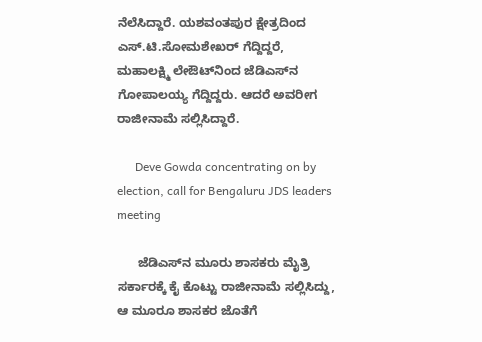ನೆಲೆಸಿದ್ದಾರೆ. ಯಶವಂತಪುರ ಕ್ಷೇತ್ರದಿಂದ ಎಸ್‌.ಟಿ.ಸೋಮಶೇಖರ್ ಗೆದ್ದಿದ್ದರೆ, ಮಹಾಲಕ್ಷ್ಮಿ ಲೇಔಟ್‌ನಿಂದ ಜೆಡಿಎಸ್‌ನ ಗೋಪಾಲಯ್ಯ ಗೆದ್ದಿದ್ದರು. ಆದರೆ ಅವರೀಗ ರಾಜೀನಾಮೆ ಸಲ್ಲಿಸಿದ್ದಾರೆ.

      Deve Gowda concentrating on by election, call for Bengaluru JDS leaders meeting

      ಜೆಡಿಎಸ್‌ನ ಮೂರು ಶಾಸಕರು ಮೈತ್ರಿ ಸರ್ಕಾರಕ್ಕೆ ಕೈ ಕೊಟ್ಟು ರಾಜೀನಾಮೆ ಸಲ್ಲಿಸಿದ್ದು, ಆ ಮೂರೂ ಶಾಸಕರ ಜೊತೆಗೆ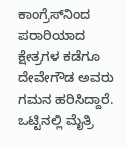ಕಾಂಗ್ರೆಸ್‌ನಿಂದ ಪರಾರಿಯಾದ ಕ್ಷೇತ್ರಗಳ ಕಡೆಗೂ ದೇವೇಗೌಡ ಅವರು ಗಮನ ಹರಿಸಿದ್ದಾರೆ. ಒಟ್ಟಿನಲ್ಲಿ ಮೈತ್ರಿ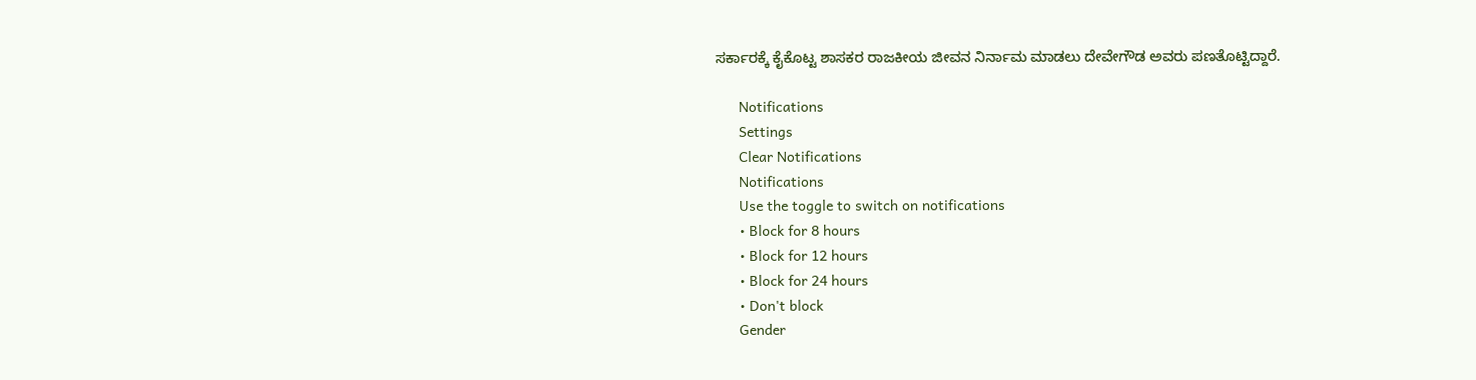ಸರ್ಕಾರಕ್ಕೆ ಕೈಕೊಟ್ಟ ಶಾಸಕರ ರಾಜಕೀಯ ಜೀವನ ನಿರ್ನಾಮ ಮಾಡಲು ದೇವೇಗೌಡ ಅವರು ಪಣತೊಟ್ಟಿದ್ದಾರೆ.

      Notifications
      Settings
      Clear Notifications
      Notifications
      Use the toggle to switch on notifications
      • Block for 8 hours
      • Block for 12 hours
      • Block for 24 hours
      • Don't block
      Gender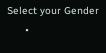Select your Gender
      •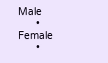Male
      • Female
      •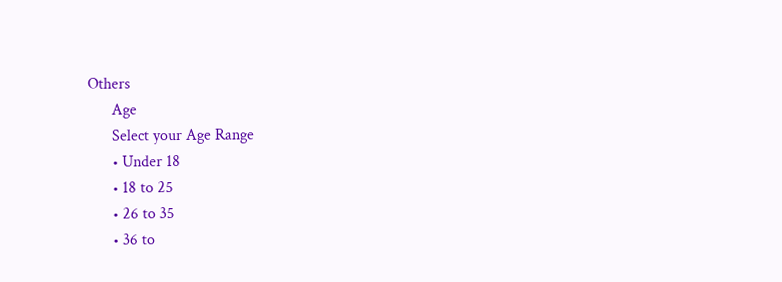Others
      Age
      Select your Age Range
      • Under 18
      • 18 to 25
      • 26 to 35
      • 36 to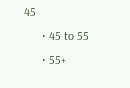45
      • 45 to 55
      • 55+